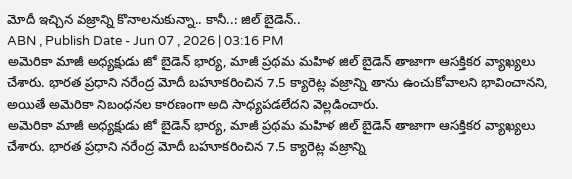మోదీ ఇచ్చిన వజ్రాన్ని కొనాలనుకున్నా.. కానీ..: జిల్ బైడెన్..
ABN , Publish Date - Jun 07 , 2026 | 03:16 PM
అమెరికా మాజీ అధ్యక్షుడు జో బైడెన్ భార్య, మాజీ ప్రథమ మహిళ జిల్ బైడెన్ తాజాగా ఆసక్తికర వ్యాఖ్యలు చేశారు. భారత ప్రధాని నరేంద్ర మోదీ బహూకరించిన 7.5 క్యారెట్ల వజ్రాన్ని తాను ఉంచుకోవాలని భావించానని, అయితే అమెరికా నిబంధనల కారణంగా అది సాధ్యపడలేదని వెల్లడించారు.
అమెరికా మాజీ అధ్యక్షుడు జో బైడెన్ భార్య, మాజీ ప్రథమ మహిళ జిల్ బైడెన్ తాజాగా ఆసక్తికర వ్యాఖ్యలు చేశారు. భారత ప్రధాని నరేంద్ర మోదీ బహూకరించిన 7.5 క్యారెట్ల వజ్రాన్ని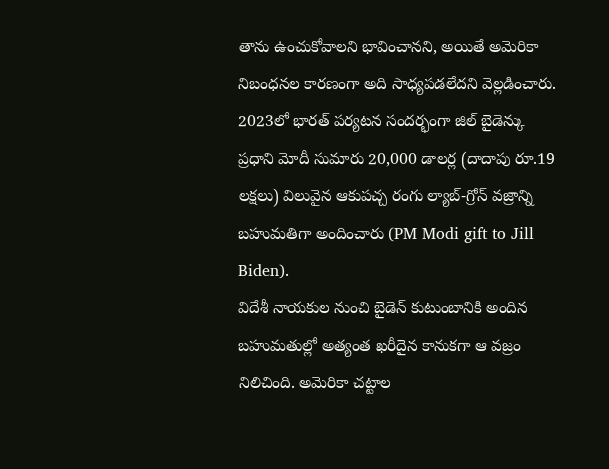తాను ఉంచుకోవాలని భావించానని, అయితే అమెరికా నిబంధనల కారణంగా అది సాధ్యపడలేదని వెల్లడించారు. 2023లో భారత్ పర్యటన సందర్భంగా జిల్ బైడెన్కు ప్రధాని మోదీ సుమారు 20,000 డాలర్ల (దాదాపు రూ.19 లక్షలు) విలువైన ఆకుపచ్చ రంగు ల్యాబ్-గ్రోన్ వజ్రాన్ని బహుమతిగా అందించారు (PM Modi gift to Jill Biden).
విదేశీ నాయకుల నుంచి బైడెన్ కుటుంబానికి అందిన బహుమతుల్లో అత్యంత ఖరీదైన కానుకగా ఆ వజ్రం నిలిచింది. అమెరికా చట్టాల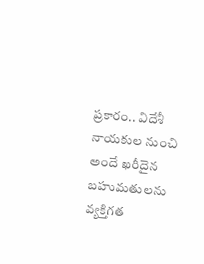ప్రకారం.. విదేశీ నాయకుల నుంచి అందే ఖరీదైన బహుమతులను వ్యక్తిగత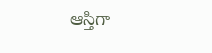ఆస్తిగా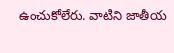ఉంచుకోలేరు. వాటిని జాతీయ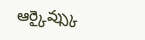ఆర్కైవ్స్కు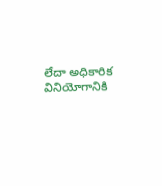లేదా అధికారిక వినియోగానికి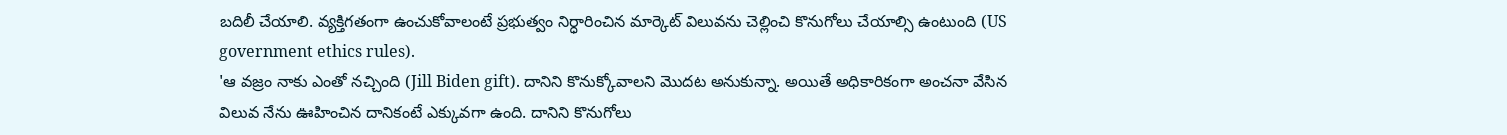బదిలీ చేయాలి. వ్యక్తిగతంగా ఉంచుకోవాలంటే ప్రభుత్వం నిర్ధారించిన మార్కెట్ విలువను చెల్లించి కొనుగోలు చేయాల్సి ఉంటుంది (US government ethics rules).
'ఆ వజ్రం నాకు ఎంతో నచ్చింది (Jill Biden gift). దానిని కొనుక్కోవాలని మొదట అనుకున్నా. అయితే అధికారికంగా అంచనా వేసిన విలువ నేను ఊహించిన దానికంటే ఎక్కువగా ఉంది. దానిని కొనుగోలు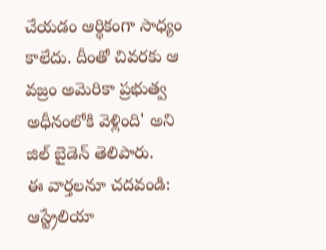చేయడం ఆర్థికంగా సాధ్యం కాలేదు. దీంతో చివరకు ఆ వజ్రం అమెరికా ప్రభుత్వ అధీనంలోకి వెళ్లింది' అని జిల్ బైడెన్ తెలిపారు.
ఈ వార్తలనూ చదవండి:
ఆస్ట్రేలియా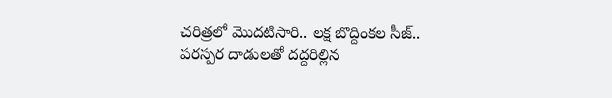చరిత్రలో మొదటిసారి.. లక్ష బొద్దింకల సీజ్..
పరస్పర దాడులతో దద్దరిల్లిన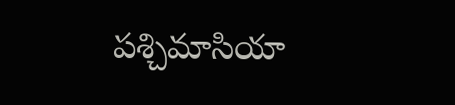పశ్చిమాసియా